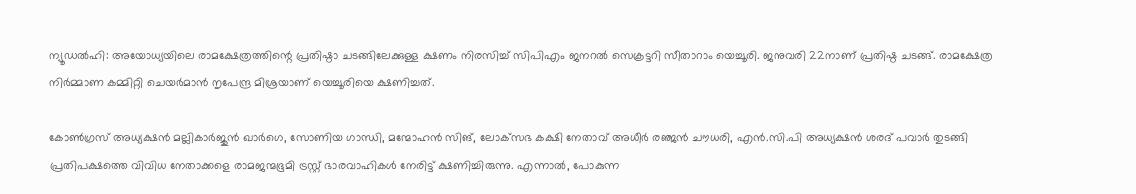ന്യൂഡൽഹി: അയോധ്യയിലെ രാമക്ഷേത്രത്തിന്റെ പ്രതിഷ്ഠാ ചടങ്ങിലേക്കുള്ള ക്ഷണം നിരസിച്ച് സിപിഎം ജനറൽ സെക്രട്ടറി സീതാറാം യെച്ചൂരി. ജനുവരി 22നാണ് പ്രതിഷ്ഠ ചടങ്ങ്. രാമക്ഷേത്ര നിർമ്മാണ കമ്മിറ്റി ചെയർമാൻ നൃപേന്ദ്ര മിശ്രയാണ് യെച്ചൂരിയെ ക്ഷണിച്ചത്.

കോൺഗ്രസ് അധ്യക്ഷൻ മല്ലികാർജുൻ ഖാർഗെ, സോണിയ ഗാന്ധി, മന്മോഹൻ സിങ്, ലോക്‌സഭ കക്ഷി നേതാവ് അധീർ രഞ്ജൻ ചൗധരി, എൻ.സി.പി അധ്യക്ഷൻ ശരദ് പവാർ തുടങ്ങി പ്രതിപക്ഷത്തെ വിവിധ നേതാക്കളെ രാമജന്മഭൂമി ട്രസ്റ്റ് ഭാരവാഹികൾ നേരിട്ട് ക്ഷണിച്ചിരുന്നു. എന്നാൽ, പോകുന്ന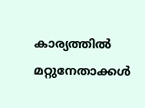കാര്യത്തിൽ മറ്റുനേതാക്കൾ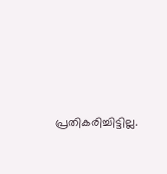പ്രതികരിച്ചിട്ടില്ല.